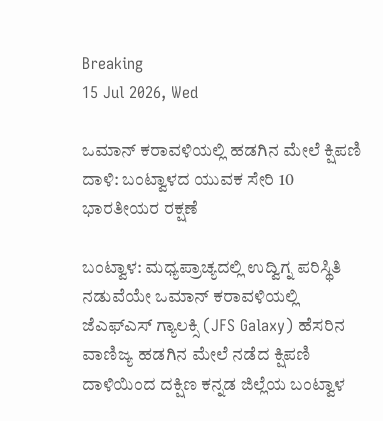Breaking
15 Jul 2026, Wed

ಒಮಾನ್ ಕರಾವಳಿಯಲ್ಲಿ ಹಡಗಿನ ಮೇಲೆ ಕ್ಷಿಪಣಿ ದಾಳಿ: ಬಂಟ್ವಾಳದ ಯುವಕ ಸೇರಿ 10 ಭಾರತೀಯರ ರಕ್ಷಣೆ

ಬಂಟ್ವಾಳ: ಮಧ್ಯಪ್ರಾಚ್ಯದಲ್ಲಿ ಉದ್ವಿಗ್ನ ಪರಿಸ್ಥಿತಿ ನಡುವೆಯೇ ಒಮಾನ್ ಕರಾವಳಿಯಲ್ಲಿ ಜೆಎಫ್ಎಸ್ ಗ್ಯಾಲಕ್ಸಿ (JFS Galaxy) ಹೆಸರಿನ ವಾಣಿಜ್ಯ ಹಡಗಿನ ಮೇಲೆ ನಡೆದ ಕ್ಷಿಪಣಿ ದಾಳಿಯಿಂದ ದಕ್ಷಿಣ ಕನ್ನಡ ಜಿಲ್ಲೆಯ ಬಂಟ್ವಾಳ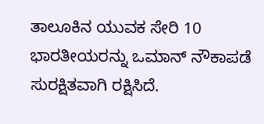ತಾಲೂಕಿನ ಯುವಕ ಸೇರಿ 10 ಭಾರತೀಯರನ್ನು ಒಮಾನ್ ನೌಕಾಪಡೆ ಸುರಕ್ಷಿತವಾಗಿ ರಕ್ಷಿಸಿದೆ.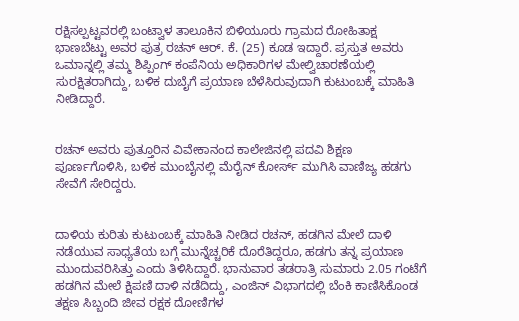ರಕ್ಷಿಸಲ್ಪಟ್ಟವರಲ್ಲಿ ಬಂಟ್ವಾಳ ತಾಲೂಕಿನ ಬಿಳಿಯೂರು ಗ್ರಾಮದ ರೋಹಿತಾಕ್ಷ ಭಾಣಬೆಟ್ಟು ಅವರ ಪುತ್ರ ರಚನ್ ಆರ್. ಕೆ. (25) ಕೂಡ ಇದ್ದಾರೆ. ಪ್ರಸ್ತುತ ಅವರು ಒಮಾನ್ನಲ್ಲಿ ತಮ್ಮ ಶಿಪ್ಪಿಂಗ್ ಕಂಪೆನಿಯ ಅಧಿಕಾರಿಗಳ ಮೇಲ್ವಿಚಾರಣೆಯಲ್ಲಿ ಸುರಕ್ಷಿತರಾಗಿದ್ದು, ಬಳಿಕ ದುಬೈಗೆ ಪ್ರಯಾಣ ಬೆಳೆಸಿರುವುದಾಗಿ ಕುಟುಂಬಕ್ಕೆ ಮಾಹಿತಿ ನೀಡಿದ್ದಾರೆ.


ರಚನ್ ಅವರು ಪುತ್ತೂರಿನ ವಿವೇಕಾನಂದ ಕಾಲೇಜಿನಲ್ಲಿ ಪದವಿ ಶಿಕ್ಷಣ ಪೂರ್ಣಗೊಳಿಸಿ, ಬಳಿಕ ಮುಂಬೈನಲ್ಲಿ ಮೆರೈನ್ ಕೋರ್ಸ್ ಮುಗಿಸಿ ವಾಣಿಜ್ಯ ಹಡಗು ಸೇವೆಗೆ ಸೇರಿದ್ದರು.


ದಾಳಿಯ ಕುರಿತು ಕುಟುಂಬಕ್ಕೆ ಮಾಹಿತಿ ನೀಡಿದ ರಚನ್, ಹಡಗಿನ ಮೇಲೆ ದಾಳಿ ನಡೆಯುವ ಸಾಧ್ಯತೆಯ ಬಗ್ಗೆ ಮುನ್ನೆಚ್ಚರಿಕೆ ದೊರೆತಿದ್ದರೂ, ಹಡಗು ತನ್ನ ಪ್ರಯಾಣ ಮುಂದುವರಿಸಿತ್ತು ಎಂದು ತಿಳಿಸಿದ್ದಾರೆ. ಭಾನುವಾರ ತಡರಾತ್ರಿ ಸುಮಾರು 2.05 ಗಂಟೆಗೆ ಹಡಗಿನ ಮೇಲೆ ಕ್ಷಿಪಣಿ ದಾಳಿ ನಡೆದಿದ್ದು, ಎಂಜಿನ್ ವಿಭಾಗದಲ್ಲಿ ಬೆಂಕಿ ಕಾಣಿಸಿಕೊಂಡ ತಕ್ಷಣ ಸಿಬ್ಬಂದಿ ಜೀವ ರಕ್ಷಕ ದೋಣಿಗಳ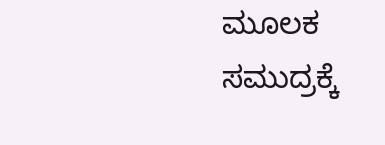ಮೂಲಕ ಸಮುದ್ರಕ್ಕೆ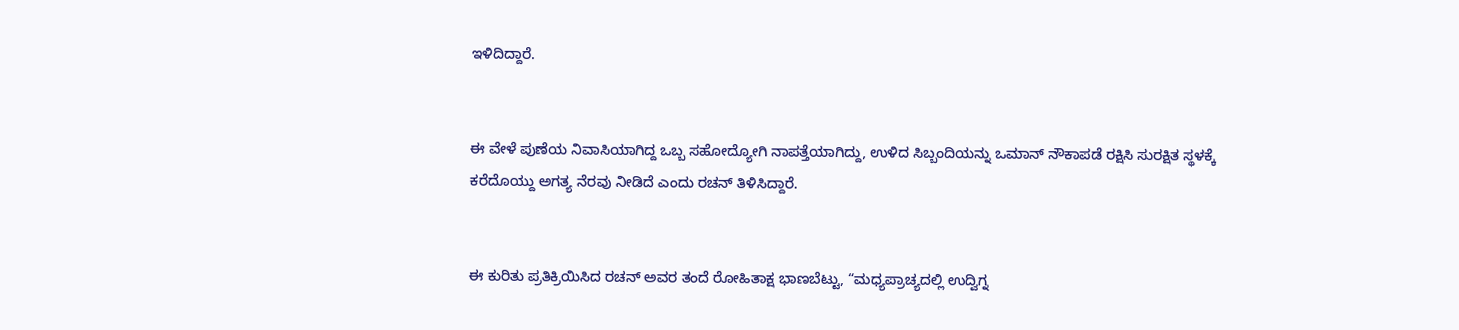ಇಳಿದಿದ್ದಾರೆ.


ಈ ವೇಳೆ ಪುಣೆಯ ನಿವಾಸಿಯಾಗಿದ್ದ ಒಬ್ಬ ಸಹೋದ್ಯೋಗಿ ನಾಪತ್ತೆಯಾಗಿದ್ದು, ಉಳಿದ ಸಿಬ್ಬಂದಿಯನ್ನು ಒಮಾನ್ ನೌಕಾಪಡೆ ರಕ್ಷಿಸಿ ಸುರಕ್ಷಿತ ಸ್ಥಳಕ್ಕೆ ಕರೆದೊಯ್ದು ಅಗತ್ಯ ನೆರವು ನೀಡಿದೆ ಎಂದು ರಚನ್ ತಿಳಿಸಿದ್ದಾರೆ.


ಈ ಕುರಿತು ಪ್ರತಿಕ್ರಿಯಿಸಿದ ರಚನ್ ಅವರ ತಂದೆ ರೋಹಿತಾಕ್ಷ ಭಾಣಬೆಟ್ಟು, “ಮಧ್ಯಪ್ರಾಚ್ಯದಲ್ಲಿ ಉದ್ವಿಗ್ನ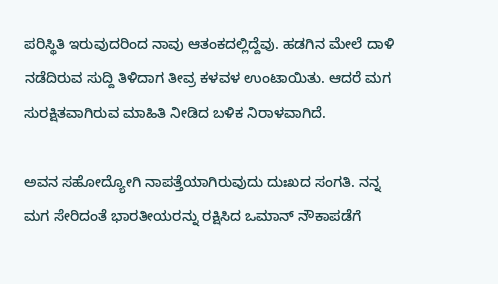ಪರಿಸ್ಥಿತಿ ಇರುವುದರಿಂದ ನಾವು ಆತಂಕದಲ್ಲಿದ್ದೆವು. ಹಡಗಿನ ಮೇಲೆ ದಾಳಿ ನಡೆದಿರುವ ಸುದ್ದಿ ತಿಳಿದಾಗ ತೀವ್ರ ಕಳವಳ ಉಂಟಾಯಿತು. ಆದರೆ ಮಗ ಸುರಕ್ಷಿತವಾಗಿರುವ ಮಾಹಿತಿ ನೀಡಿದ ಬಳಿಕ ನಿರಾಳವಾಗಿದೆ.

ಅವನ ಸಹೋದ್ಯೋಗಿ ನಾಪತ್ತೆಯಾಗಿರುವುದು ದುಃಖದ ಸಂಗತಿ. ನನ್ನ ಮಗ ಸೇರಿದಂತೆ ಭಾರತೀಯರನ್ನು ರಕ್ಷಿಸಿದ ಒಮಾನ್ ನೌಕಾಪಡೆಗೆ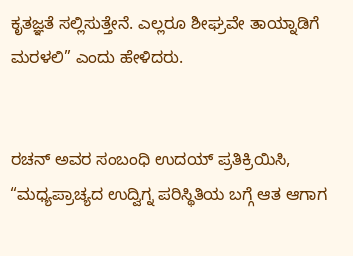ಕೃತಜ್ಞತೆ ಸಲ್ಲಿಸುತ್ತೇನೆ. ಎಲ್ಲರೂ ಶೀಘ್ರವೇ ತಾಯ್ನಾಡಿಗೆ ಮರಳಲಿ” ಎಂದು ಹೇಳಿದರು.


ರಚನ್ ಅವರ ಸಂಬಂಧಿ ಉದಯ್ ಪ್ರತಿಕ್ರಿಯಿಸಿ, “ಮಧ್ಯಪ್ರಾಚ್ಯದ ಉದ್ವಿಗ್ನ ಪರಿಸ್ಥಿತಿಯ ಬಗ್ಗೆ ಆತ ಆಗಾಗ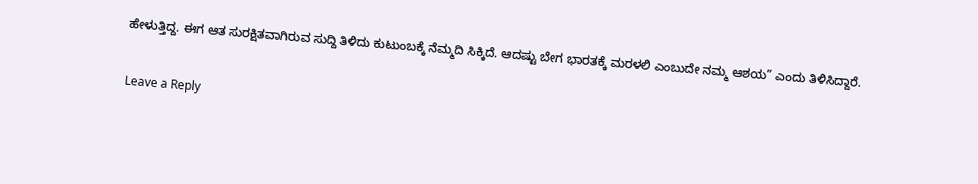ಹೇಳುತ್ತಿದ್ದ. ಈಗ ಆತ ಸುರಕ್ಷಿತವಾಗಿರುವ ಸುದ್ದಿ ತಿಳಿದು ಕುಟುಂಬಕ್ಕೆ ನೆಮ್ಮದಿ ಸಿಕ್ಕಿದೆ. ಆದಷ್ಟು ಬೇಗ ಭಾರತಕ್ಕೆ ಮರಳಲಿ ಎಂಬುದೇ ನಮ್ಮ ಆಶಯ” ಎಂದು ತಿಳಿಸಿದ್ದಾರೆ.

Leave a Reply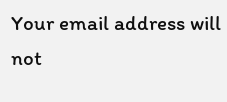Your email address will not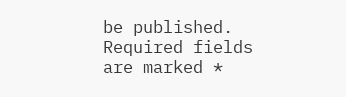be published. Required fields are marked *